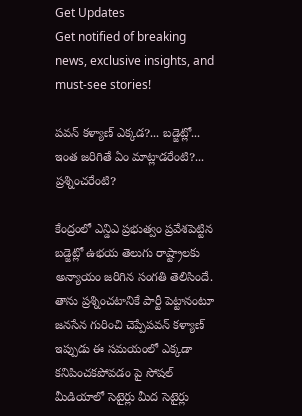Get Updates
Get notified of breaking news, exclusive insights, and must-see stories!

పవన్ కళ్యాణ్ ఎక్కడ?... బడ్జెట్లో... ఇంత జరిగితే ఏం మాట్లాడరేంటి?... ప్రశ్నించరేంటి?

కేంద్రంలో ఎన్డిఎ ప్రభుత్వం ప్రవేశపెట్టిన బడ్జెట్లో ఉభయ తెలుగు రాష్ట్రాలకు అన్యాయం జరిగిన సంగతి తెలిసిందే. తాను ప్రశ్నించటానికే పార్టీ పెట్టానంటూ జనసేన గురించి చెప్పేపవన్ కళ్యాణ్ ఇప్పుడు ఈ సమయంలో ఎక్కడా కనిపించకపోవడం పై సోషల్ మీడియాలో సెటైర్లు మీద సెటైర్లు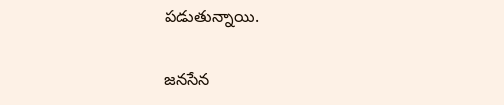పడుతున్నాయి.

జనసేన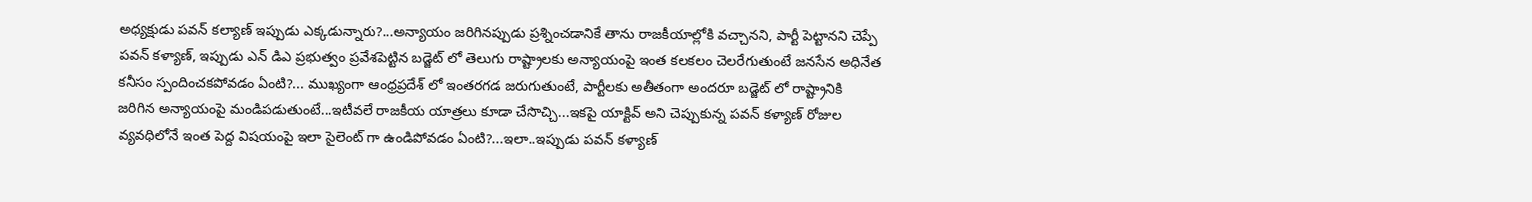అధ్యక్షుడు పవన్ కల్యాణ్ ఇప్పుడు ఎక్కడున్నారు?...అన్యాయం జరిగినప్పుడు ప్రశ్నించడానికే తాను రాజకీయాల్లోకి వచ్చానని, పార్టీ పెట్టానని చెప్పే పవన్ కళ్యాణ్, ఇప్పుడు ఎన్ డిఎ ప్రభుత్వం ప్రవేశపెట్టిన బడ్జెట్ లో తెలుగు రాష్ట్రాలకు అన్యాయంపై ఇంత కలకలం చెలరేగుతుంటే జనసేన అధినేత కనీసం స్పందించకపోవడం ఏంటి?... ముఖ్యంగా ఆంధ్రప్రదేశ్ లో ఇంతరగడ జరుగుతుంటే, పార్టీలకు అతీతంగా అందరూ బడ్జెట్ లో రాష్ట్రానికి జరిగిన అన్యాయంపై మండిపడుతుంటే...ఇటీవలే రాజకీయ యాత్రలు కూడా చేసొచ్చి...ఇకపై యాక్టివ్ అని చెప్పుకున్న పవన్ కళ్యాణ్ రోజుల వ్యవధిలోనే ఇంత పెద్ద విషయంపై ఇలా సైలెంట్ గా ఉండిపోవడం ఏంటి?...ఇలా..ఇప్పుడు పవన్ కళ్యాణ్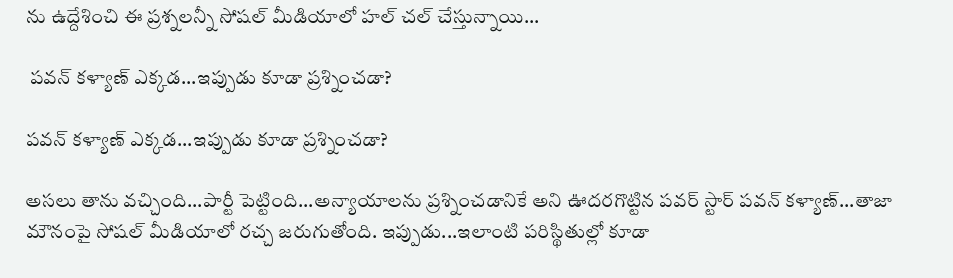ను ఉద్దేశించి ఈ ప్రశ్నలన్నీ సోషల్ మీడియాలో హల్ చల్ చేస్తున్నాయి...

 పవన్ కళ్యాణ్ ఎక్కడ...ఇప్పుడు కూడా ప్రశ్నించడా?

పవన్ కళ్యాణ్ ఎక్కడ...ఇప్పుడు కూడా ప్రశ్నించడా?

అసలు తాను వచ్చింది...పార్టీ పెట్టింది...అన్యాయాలను ప్రశ్నించడానికే అని ఊదరగొట్టిన పవర్ స్టార్ పవన్ కళ్యాణ్...తాజా మౌనంపై సోషల్ మీడియాలో రచ్చ జరుగుతోంది. ఇప్పుడు...ఇలాంటి పరిస్థితుల్లో కూడా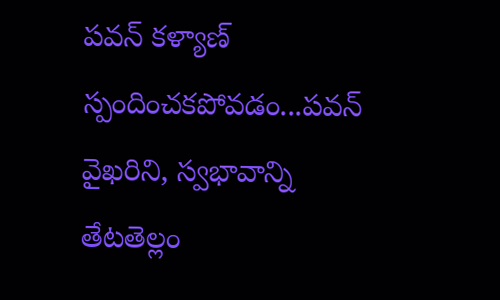పవన్ కళ్యాణ్ స్పందించకపోవడం...పవన్ వైఖరిని, స్వభావాన్ని తేటతెల్లం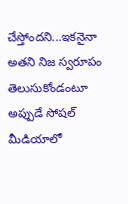చేస్తోందని...ఇకనైనా అతని నిజ స్వరూపం తెలుసుకోండంటూ అప్పుడే సోషల్ మీడియాలో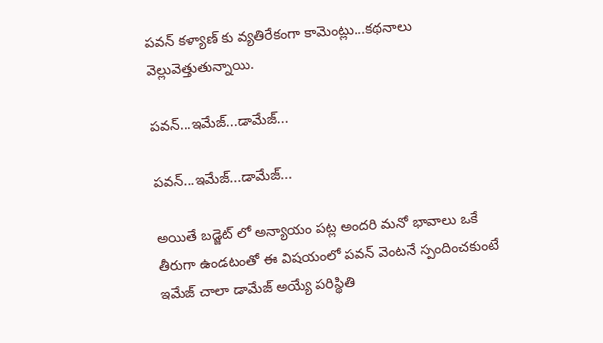పవన్ కళ్యాణ్ కు వ్యతిరేకంగా కామెంట్లు...కథనాలు వెల్లువెత్తుతున్నాయి.

పవన్...ఇమేజ్...డామేజ్...

పవన్...ఇమేజ్...డామేజ్...

అయితే బడ్జెట్ లో అన్యాయం పట్ల అందరి మనో భావాలు ఒకే తీరుగా ఉండటంతో ఈ విషయంలో పవన్ వెంటనే స్పందించకుంటే ఇమేజ్ చాలా డామేజ్ అయ్యే పరిస్థితి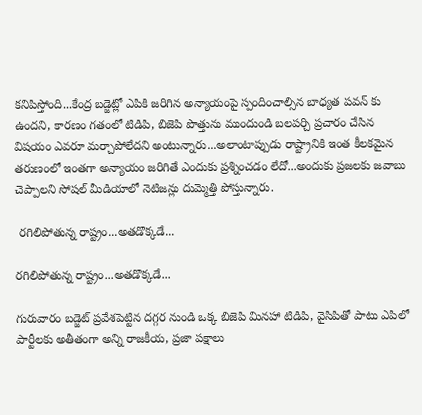కనిపిస్తోంది...కేంద్ర బడ్జెట్లో ఎపికి జరిగిన అన్యాయంపై స్పందించాల్సిన బాధ్యత పవన్ కు ఉందని, కారణం గతంలో టిడిపి, బిజెపి పొత్తును ముందుండి బలపర్చి ప్రచారం చేసిన విషయం ఎవరూ మర్చాపోలేదని అంటున్నారు...అలాంటాప్పుడు రాష్ట్రానికి ఇంత కీలకమైన తరుణంలో ఇంతగా అన్యాయం జరిగితే ఎందుకు ప్రశ్నించడం లేదో...అందుకు ప్రజలకు జవాబు చెప్పాలని సోషల్ మీడియాలో నెటిజన్లు దుమ్మెత్తి పోస్తున్నారు.

 రగిలిపోతున్న రాష్ట్రం...అతడొక్కడే...

రగిలిపోతున్న రాష్ట్రం...అతడొక్కడే...

గురువారం బడ్జెట్ ప్రవేశపెట్టిన దగ్గర నుండి ఒక్క బిజెపి మినహా టిడిపి, వైసిపితో పాటు ఎపిలో పార్టీలకు అతీతంగా అన్ని రాజకీయ, ప్రజా పక్షాలు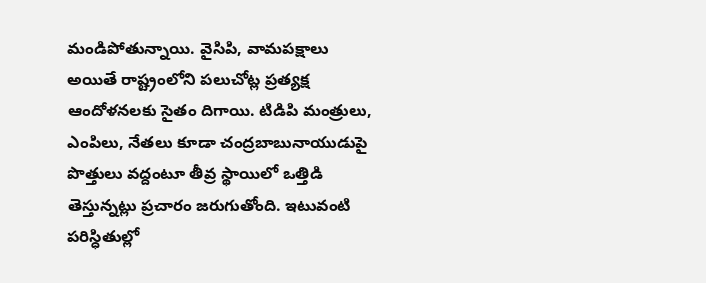మండిపోతున్నాయి. వైసిపి, వామపక్షాలు అయితే రాష్ట్రంలోని పలుచోట్ల ప్రత్యక్ష ఆందోళనలకు సైతం దిగాయి. టిడిపి మంత్రులు, ఎంపిలు, నేతలు కూడా చంద్రబాబునాయుడుపై పొత్తులు వద్దంటూ తీవ్ర స్థాయిలో ఒత్తిడి తెస్తున్నట్లు ప్రచారం జరుగుతోంది. ఇటువంటి పరిస్ధితుల్లో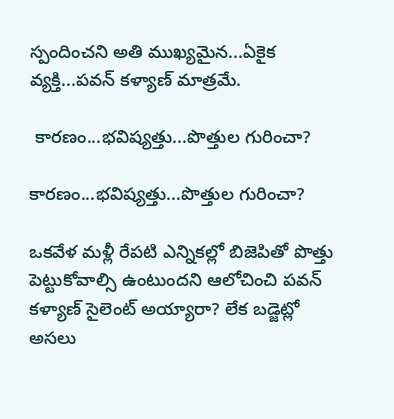స్పందించని అతి ముఖ్యమైన...ఏకైక వ్యక్తి...పవన్ కళ్యాణ్ మాత్రమే.

 కారణం...భవిష్యత్తు...పొత్తుల గురించా?

కారణం...భవిష్యత్తు...పొత్తుల గురించా?

ఒకవేళ మళ్లీ రేపటి ఎన్నికల్లో బిజెపితో పొత్తు పెట్టుకోవాల్సి ఉంటుందని ఆలోచించి పవన్ కళ్యాణ్ సైలెంట్ అయ్యారా? లేక బడ్జెట్లో అసలు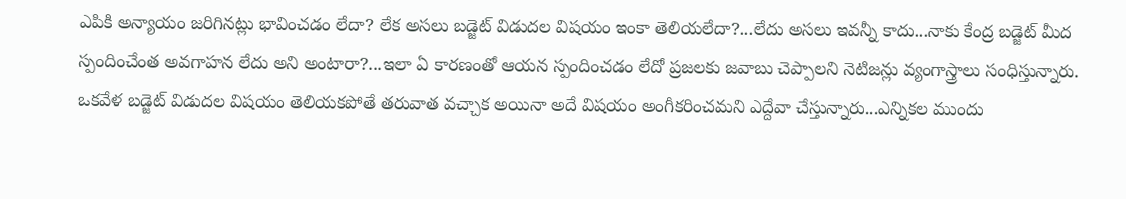ఎపికి అన్యాయం జరిగినట్లు భావించడం లేదా? లేక అసలు బడ్జెట్ విడుదల విషయం ఇంకా తెలియలేదా?...లేదు అసలు ఇవన్నీ కాదు...నాకు కేంద్ర బడ్జెట్ మీద స్పందించేంత అవగాహన లేదు అని అంటారా?...ఇలా ఏ కారణంతో ఆయన స్పందించడం లేదో ప్రజలకు జవాబు చెప్పాలని నెటిజన్లు వ్యంగాస్త్రాలు సంధిస్తున్నారు. ఒకవేళ బడ్జెట్ విడుదల విషయం తెలియకపోతే తరువాత వచ్చాక అయినా అదే విషయం అంగీకరించమని ఎద్దేవా చేస్తున్నారు...ఎన్నికల ముందు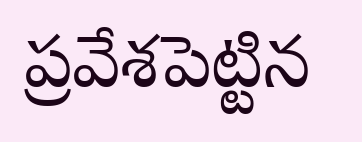ప్రవేశపెట్టిన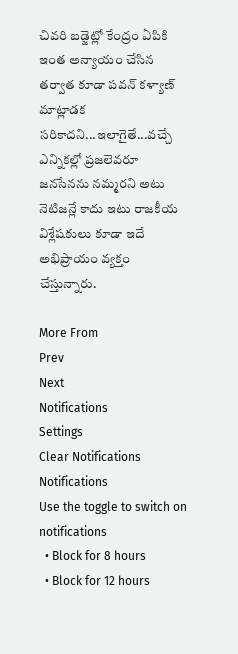చివరి బడ్జెట్లో కేంద్రం ఏపికి ఇంత అన్యాయం చేసిన తర్వాత కూడా పవన్ కళ్యాణ్ మాట్లాడక సరికాదని...ఇలాగైతే...వచ్చే ఎన్నికల్లో ప్రజలెవరూ జనసేనను నమ్మరని అటు నెటిజన్లే కాదు ఇటు రాజకీయ విశ్లేషకులు కూడా ఇదే అభిప్రాయం వ్యక్తం చేస్తున్నారు.

More From
Prev
Next
Notifications
Settings
Clear Notifications
Notifications
Use the toggle to switch on notifications
  • Block for 8 hours
  • Block for 12 hours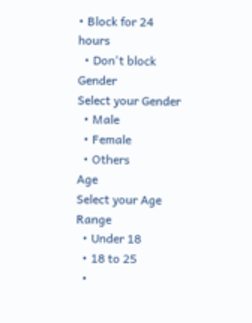• Block for 24 hours
  • Don't block
Gender
Select your Gender
  • Male
  • Female
  • Others
Age
Select your Age Range
  • Under 18
  • 18 to 25
  •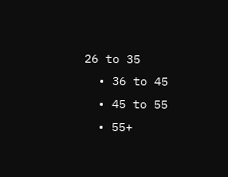26 to 35
  • 36 to 45
  • 45 to 55
  • 55+